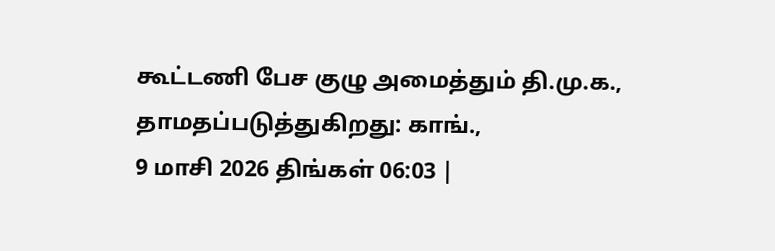கூட்டணி பேச குழு அமைத்தும் தி.மு.க., தாமதப்படுத்துகிறது: காங்.,
9 மாசி 2026 திங்கள் 06:03 |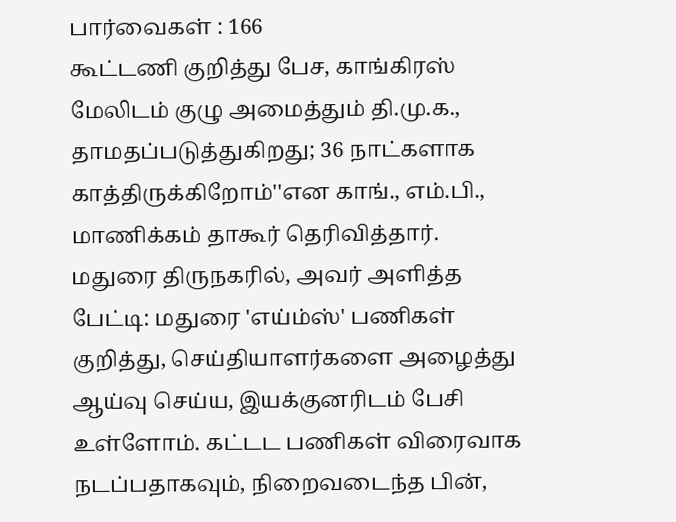பார்வைகள் : 166
கூட்டணி குறித்து பேச, காங்கிரஸ் மேலிடம் குழு அமைத்தும் தி.மு.க., தாமதப்படுத்துகிறது; 36 நாட்களாக காத்திருக்கிறோம்''என காங்., எம்.பி., மாணிக்கம் தாகூர் தெரிவித்தார்.
மதுரை திருநகரில், அவர் அளித்த பேட்டி: மதுரை 'எய்ம்ஸ்' பணிகள் குறித்து, செய்தியாளர்களை அழைத்து ஆய்வு செய்ய, இயக்குனரிடம் பேசி உள்ளோம். கட்டட பணிகள் விரைவாக நடப்பதாகவும், நிறைவடைந்த பின்,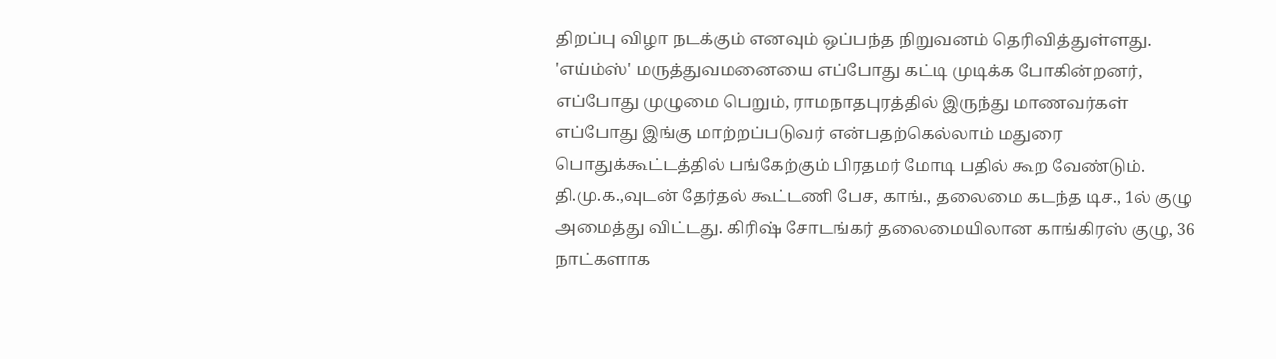திறப்பு விழா நடக்கும் எனவும் ஒப்பந்த நிறுவனம் தெரிவித்துள்ளது. 'எய்ம்ஸ்' மருத்துவமனையை எப்போது கட்டி முடிக்க போகின்றனர், எப்போது முழுமை பெறும், ராமநாதபுரத்தில் இருந்து மாணவர்கள் எப்போது இங்கு மாற்றப்படுவர் என்பதற்கெல்லாம் மதுரை பொதுக்கூட்டத்தில் பங்கேற்கும் பிரதமர் மோடி பதில் கூற வேண்டும்.
தி.மு.க.,வுடன் தேர்தல் கூட்டணி பேச, காங்., தலைமை கடந்த டிச., 1ல் குழு அமைத்து விட்டது. கிரிஷ் சோடங்கர் தலைமையிலான காங்கிரஸ் குழு, 36 நாட்களாக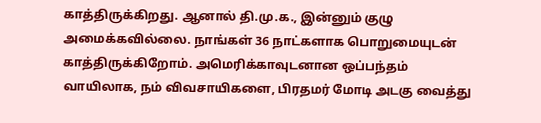காத்திருக்கிறது. ஆனால் தி.மு.க., இன்னும் குழு அமைக்கவில்லை. நாங்கள் 36 நாட்களாக பொறுமையுடன் காத்திருக்கிறோம். அமெரிக்காவுடனான ஒப்பந்தம் வாயிலாக, நம் விவசாயிகளை, பிரதமர் மோடி அடகு வைத்து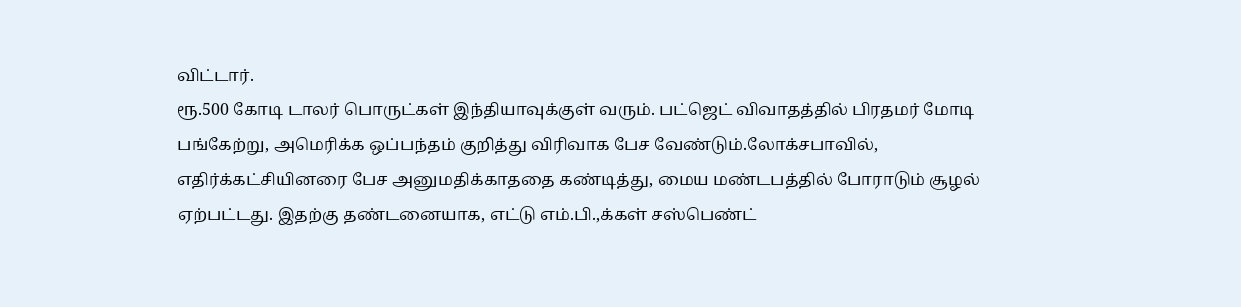விட்டார்.
ரூ.500 கோடி டாலர் பொருட்கள் இந்தியாவுக்குள் வரும். பட்ஜெட் விவாதத்தில் பிரதமர் மோடி பங்கேற்று, அமெரிக்க ஒப்பந்தம் குறித்து விரிவாக பேச வேண்டும்.லோக்சபாவில், எதிர்க்கட்சியினரை பேச அனுமதிக்காததை கண்டித்து, மைய மண்டபத்தில் போராடும் சூழல் ஏற்பட்டது. இதற்கு தண்டனையாக, எட்டு எம்.பி.,க்கள் சஸ்பெண்ட்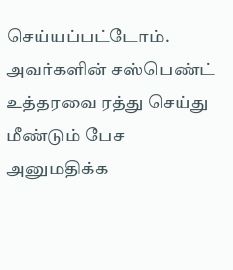செய்யப்பட்டோம். அவர்களின் சஸ்பெண்ட் உத்தரவை ரத்து செய்து மீண்டும் பேச அனுமதிக்க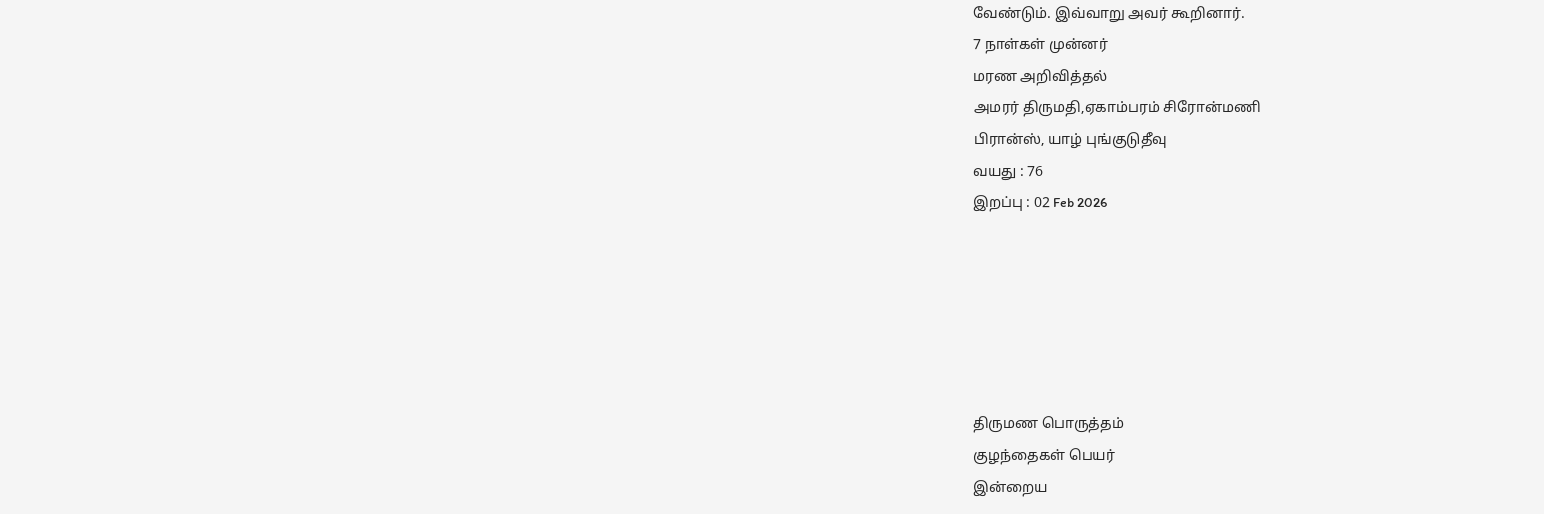வேண்டும். இவ்வாறு அவர் கூறினார்.
7 நாள்கள் முன்னர்
மரண அறிவித்தல்
அமரர் திருமதி,ஏகாம்பரம் சிரோன்மணி
பிரான்ஸ், யாழ் புங்குடுதீவு
வயது : 76
இறப்பு : 02 Feb 2026






திருமண பொருத்தம்
குழந்தைகள் பெயர்
இன்றைய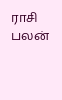ராசி பலன்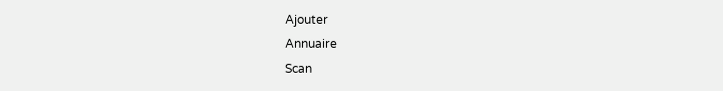Ajouter
Annuaire
Scan